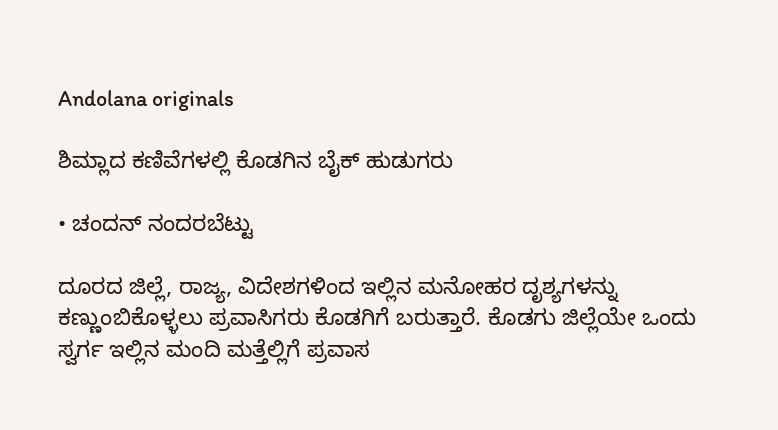Andolana originals

ಶಿಮ್ಲಾದ ಕಣಿವೆಗಳಲ್ಲಿ ಕೊಡಗಿನ ಬೈಕ್ ಹುಡುಗರು

• ಚಂದನ್ ನಂದರಬೆಟ್ಟು

ದೂರದ ಜಿಲ್ಲೆ, ರಾಜ್ಯ, ವಿದೇಶಗಳಿಂದ ಇಲ್ಲಿನ ಮನೋಹರ ದೃಶ್ಯಗಳನ್ನು ಕಣ್ಣುಂಬಿಕೊಳ್ಳಲು ಪ್ರವಾಸಿಗರು ಕೊಡಗಿಗೆ ಬರುತ್ತಾರೆ. ಕೊಡಗು ಜಿಲ್ಲೆಯೇ ಒಂದು ಸ್ವರ್ಗ ಇಲ್ಲಿನ ಮಂದಿ ಮತ್ತೆಲ್ಲಿಗೆ ಪ್ರವಾಸ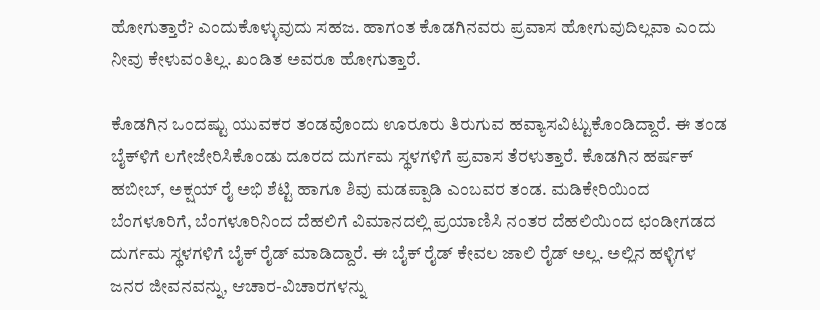ಹೋಗುತ್ತಾರೆ? ಎಂದುಕೊಳ್ಳುವುದು ಸಹಜ. ಹಾಗಂತ ಕೊಡಗಿನವರು ಪ್ರವಾಸ ಹೋಗುವುದಿಲ್ಲವಾ ಎಂದು ನೀವು ಕೇಳುವಂತಿಲ್ಲ. ಖಂಡಿತ ಅವರೂ ಹೋಗುತ್ತಾರೆ.

ಕೊಡಗಿನ ಒಂದಷ್ಟು ಯುವಕರ ತಂಡವೊಂದು ಊರೂರು ತಿರುಗುವ ಹವ್ಯಾಸವಿಟ್ಟುಕೊಂಡಿದ್ದಾರೆ. ಈ ತಂಡ ಬೈಕ್‌ಳಿಗೆ ಲಗೇಜೇರಿಸಿಕೊಂಡು ದೂರದ ದುರ್ಗಮ ಸ್ಥಳಗಳಿಗೆ ಪ್ರವಾಸ ತೆರಳುತ್ತಾರೆ. ಕೊಡಗಿನ ಹರ್ಷಕ್ ಹಬೀಬ್, ಅಕ್ಷಯ್ ರೈ ಅಭಿ ಶೆಟ್ಟಿ ಹಾಗೂ ಶಿವು ಮಡಪ್ಪಾಡಿ ಎಂಬವರ ತಂಡ. ಮಡಿಕೇರಿಯಿಂದ ಬೆಂಗಳೂರಿಗೆ, ಬೆಂಗಳೂರಿನಿಂದ ದೆಹಲಿಗೆ ವಿಮಾನದಲ್ಲಿ ಪ್ರಯಾಣಿಸಿ ನಂತರ ದೆಹಲಿಯಿಂದ ಛಂಡೀಗಡದ ದುರ್ಗಮ ಸ್ಥಳಗಳಿಗೆ ಬೈಕ್ ರೈಡ್ ಮಾಡಿದ್ದಾರೆ. ಈ ಬೈಕ್ ರೈಡ್ ಕೇವಲ ಜಾಲಿ ರೈಡ್ ಅಲ್ಲ. ಅಲ್ಲಿನ ಹಳ್ಳಿಗಳ ಜನರ ಜೀವನವನ್ನು, ಆಚಾರ-ವಿಚಾರಗಳನ್ನು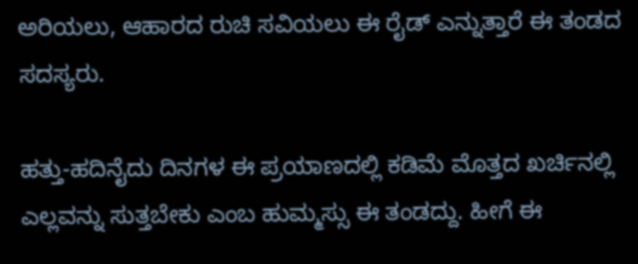ಅರಿಯಲು, ಆಹಾರದ ರುಚಿ ಸವಿಯಲು ಈ ರೈಡ್ ಎನ್ನುತ್ತಾರೆ ಈ ತಂಡದ ಸದಸ್ಯರು.

ಹತ್ತು-ಹದಿನೈದು ದಿನಗಳ ಈ ಪ್ರಯಾಣದಲ್ಲಿ ಕಡಿಮೆ ಮೊತ್ತದ ಖರ್ಚಿನಲ್ಲಿ ಎಲ್ಲವನ್ನು ಸುತ್ತಬೇಕು ಎಂಬ ಹುಮ್ಮಸ್ಸು ಈ ತಂಡದ್ದು. ಹೀಗೆ ಈ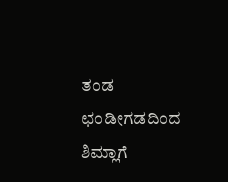ತಂಡ ಛಂಡೀಗಡದಿಂದ ಶಿಮ್ಲಾಗೆ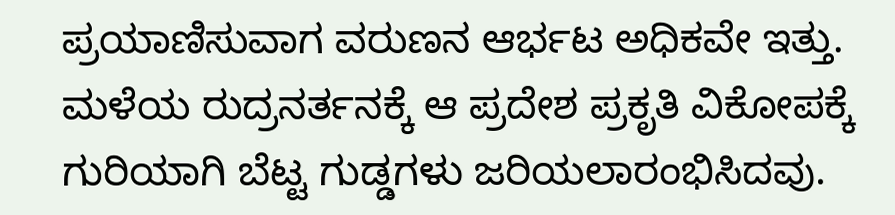ಪ್ರಯಾಣಿಸುವಾಗ ವರುಣನ ಆರ್ಭಟ ಅಧಿಕವೇ ಇತ್ತು. ಮಳೆಯ ರುದ್ರನರ್ತನಕ್ಕೆ ಆ ಪ್ರದೇಶ ಪ್ರಕೃತಿ ವಿಕೋಪಕ್ಕೆ ಗುರಿಯಾಗಿ ಬೆಟ್ಟ ಗುಡ್ಡಗಳು ಜರಿಯಲಾರಂಭಿಸಿದವು.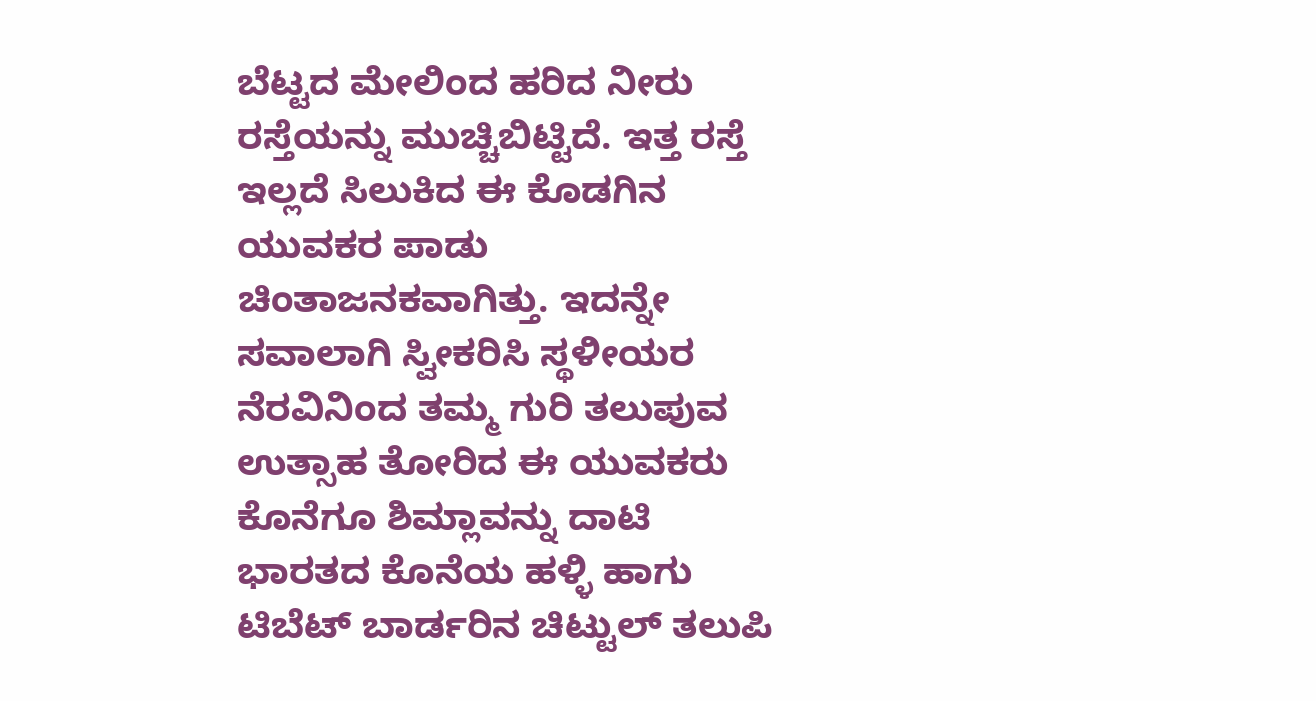ಬೆಟ್ಟದ ಮೇಲಿಂದ ಹರಿದ ನೀರು ರಸ್ತೆಯನ್ನು ಮುಚ್ಚಿಬಿಟ್ಟಿದೆ. ಇತ್ತ ರಸ್ತೆ ಇಲ್ಲದೆ ಸಿಲುಕಿದ ಈ ಕೊಡಗಿನ ಯುವಕರ ಪಾಡು ಚಿಂತಾಜನಕವಾಗಿತ್ತು. ಇದನ್ನೇ ಸವಾಲಾಗಿ ಸ್ವೀಕರಿಸಿ ಸ್ಥಳೀಯರ ನೆರವಿನಿಂದ ತಮ್ಮ ಗುರಿ ತಲುಪುವ ಉತ್ಸಾಹ ತೋರಿದ ಈ ಯುವಕರು ಕೊನೆಗೂ ಶಿಮ್ಲಾವನ್ನು ದಾಟಿ ಭಾರತದ ಕೊನೆಯ ಹಳ್ಳಿ ಹಾಗು ಟಿಬೆಟ್ ಬಾರ್ಡರಿನ ಚಿಟ್ಟುಲ್ ತಲುಪಿ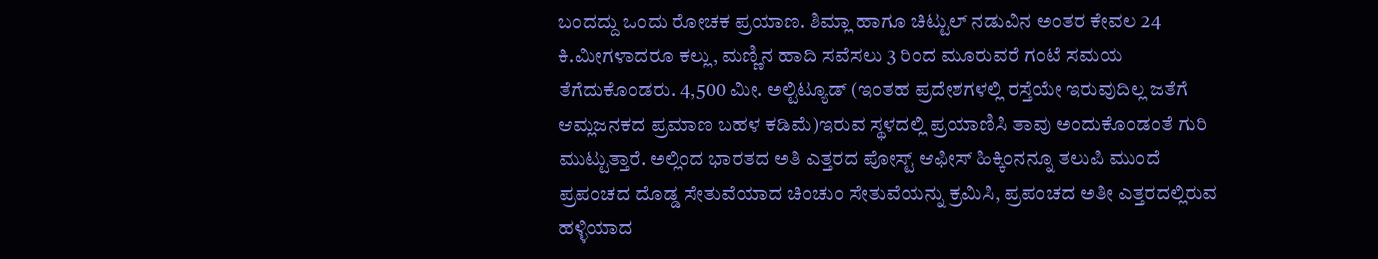ಬಂದದ್ದು ಒಂದು ರೋಚಕ ಪ್ರಯಾಣ. ಶಿಮ್ಲಾ ಹಾಗೂ ಚಿಟ್ಟುಲ್ ನಡುವಿನ ಅಂತರ ಕೇವಲ 24 ಕಿ.ಮೀಗಳಾದರೂ ಕಲ್ಲು, ಮಣ್ಣಿನ ಹಾದಿ ಸವೆಸಲು 3 ರಿಂದ ಮೂರುವರೆ ಗಂಟೆ ಸಮಯ ತೆಗೆದುಕೊಂಡರು. 4,500 ಮೀ. ಅಲ್ಟಿಟ್ಯೂಡ್ (ಇಂತಹ ಪ್ರದೇಶಗಳಲ್ಲಿ ರಸ್ತೆಯೇ ಇರುವುದಿಲ್ಲ ಜತೆಗೆ ಆಮ್ಲಜನಕದ ಪ್ರಮಾಣ ಬಹಳ ಕಡಿಮೆ)ಇರುವ ಸ್ಥಳದಲ್ಲಿ ಪ್ರಯಾಣಿಸಿ ತಾವು ಅಂದುಕೊಂಡಂತೆ ಗುರಿ ಮುಟ್ಟುತ್ತಾರೆ. ಅಲ್ಲಿಂದ ಭಾರತದ ಅತಿ ಎತ್ತರದ ಪೋಸ್ಟ್ ಆಫೀಸ್ ಹಿಕ್ಕಿಂನನ್ನೂ ತಲುಪಿ ಮುಂದೆ ಪ್ರಪಂಚದ ದೊಡ್ಡ ಸೇತುವೆಯಾದ ಚಿಂಚುಂ ಸೇತುವೆಯನ್ನು ಕ್ರಮಿಸಿ, ಪ್ರಪಂಚದ ಅತೀ ಎತ್ತರದಲ್ಲಿರುವ ಹಳ್ಳಿಯಾದ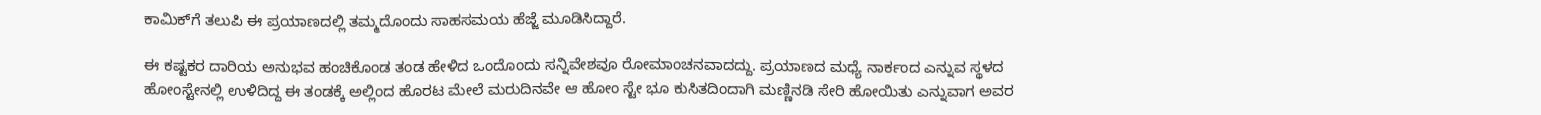ಕಾಮಿಕ್‌ಗೆ ತಲುಪಿ ಈ ಪ್ರಯಾಣದಲ್ಲಿ ತಮ್ಮದೊಂದು ಸಾಹಸಮಯ ಹೆಜ್ಜೆ ಮೂಡಿಸಿದ್ದಾರೆ.

ಈ ಕಷ್ಟಕರ ದಾರಿಯ ಅನುಭವ ಹಂಚಿಕೊಂಡ ತಂಡ ಹೇಳಿದ ಒಂದೊಂದು ಸನ್ನಿವೇಶವೂ ರೋಮಾಂಚನವಾದದ್ದು. ಪ್ರಯಾಣದ ಮಧ್ಯೆ ನಾರ್ಕಂದ ಎನ್ನುವ ಸ್ಥಳದ ಹೋಂಸ್ಟೇನಲ್ಲಿ ಉಳಿದಿದ್ದ ಈ ತಂಡಕ್ಕೆ ಅಲ್ಲಿಂದ ಹೊರಟ ಮೇಲೆ ಮರುದಿನವೇ ಆ ಹೋಂ ಸ್ಟೇ ಭೂ ಕುಸಿತದಿಂದಾಗಿ ಮಣ್ಣಿನಡಿ ಸೇರಿ ಹೋಯಿತು ಎನ್ನುವಾಗ ಅವರ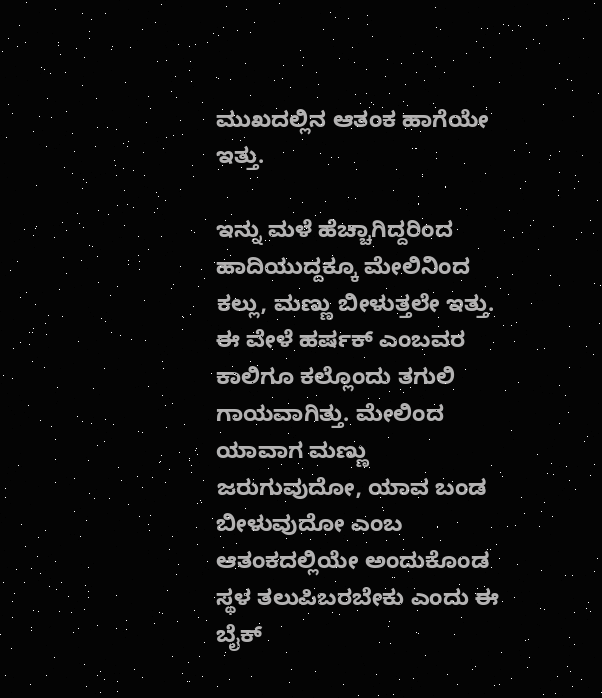ಮುಖದಲ್ಲಿನ ಆತಂಕ ಹಾಗೆಯೇ ಇತ್ತು.

ಇನ್ನು ಮಳೆ ಹೆಚ್ಚಾಗಿದ್ದರಿಂದ ಹಾದಿಯುದ್ದಕ್ಕೂ ಮೇಲಿನಿಂದ ಕಲ್ಲು, ಮಣ್ಣು ಬೀಳುತ್ತಲೇ ಇತ್ತು. ಈ ವೇಳೆ ಹರ್ಷಕ್ ಎಂಬವರ ಕಾಲಿಗೂ ಕಲ್ಲೊಂದು ತಗುಲಿ ಗಾಯವಾಗಿತ್ತು. ಮೇಲಿಂದ ಯಾವಾಗ ಮಣ್ಣು ಜರುಗುವುದೋ, ಯಾವ ಬಂಡ ಬೀಳುವುದೋ ಎಂಬ ಆತಂಕದಲ್ಲಿಯೇ ಅಂದುಕೊಂಡ ಸ್ಥಳ ತಲುಪಿಬರಬೇಕು ಎಂದು ಈ ಬೈಕ್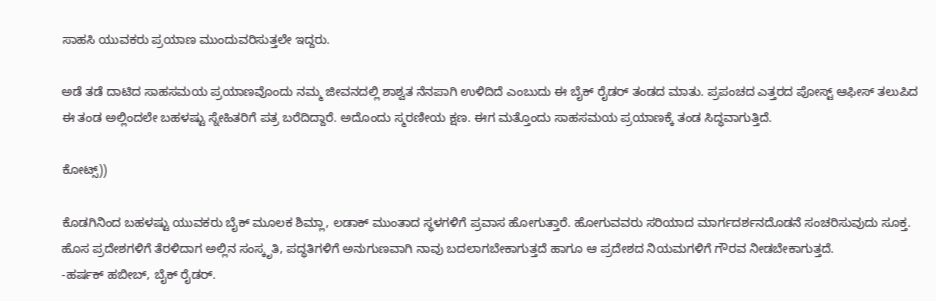ಸಾಹಸಿ ಯುವಕರು ಪ್ರಯಾಣ ಮುಂದುವರಿಸುತ್ತಲೇ ಇದ್ದರು.

ಅಡೆ ತಡೆ ದಾಟಿದ ಸಾಹಸಮಯ ಪ್ರಯಾಣವೊಂದು ನಮ್ಮ ಜೀವನದಲ್ಲಿ ಶಾಶ್ವತ ನೆನಪಾಗಿ ಉಳಿದಿದೆ ಎಂಬುದು ಈ ಬೈಕ್ ರೈಡರ್ ತಂಡದ ಮಾತು. ಪ್ರಪಂಚದ ಎತ್ತರದ ಪೋಸ್ಟ್ ಆಫೀಸ್ ತಲುಪಿದ ಈ ತಂಡ ಅಲ್ಲಿಂದಲೇ ಬಹಳಷ್ಟು ಸ್ನೇಹಿತರಿಗೆ ಪತ್ರ ಬರೆದಿದ್ದಾರೆ. ಅದೊಂದು ಸ್ಮರಣೀಯ ಕ್ಷಣ. ಈಗ ಮತ್ತೊಂದು ಸಾಹಸಮಯ ಪ್ರಯಾಣಕ್ಕೆ ತಂಡ ಸಿದ್ಧವಾಗುತ್ತಿದೆ.

ಕೋಟ್ಸ್‌))

ಕೊಡಗಿನಿಂದ ಬಹಳಷ್ಟು ಯುವಕರು ಬೈಕ್ ಮೂಲಕ ಶಿಮ್ಲಾ, ಲಡಾಕ್ ಮುಂತಾದ ಸ್ಥಳಗಳಿಗೆ ಪ್ರವಾಸ ಹೋಗುತ್ತಾರೆ. ಹೋಗುವವರು ಸರಿಯಾದ ಮಾರ್ಗದರ್ಶನದೊಡನೆ ಸಂಚರಿಸುವುದು ಸೂಕ್ತ. ಹೊಸ ಪ್ರದೇಶಗಳಿಗೆ ತೆರಳಿದಾಗ ಅಲ್ಲಿನ ಸಂಸ್ಕೃತಿ, ಪದ್ಧತಿಗಳಿಗೆ ಅನುಗುಣವಾಗಿ ನಾವು ಬದಲಾಗಬೇಕಾಗುತ್ತದೆ ಹಾಗೂ ಆ ಪ್ರದೇಶದ ನಿಯಮಗಳಿಗೆ ಗೌರವ ನೀಡಬೇಕಾಗುತ್ತದೆ.
-ಹರ್ಷಕ್ ಹಬೀಬ್, ಬೈಕ್ ರೈಡರ್.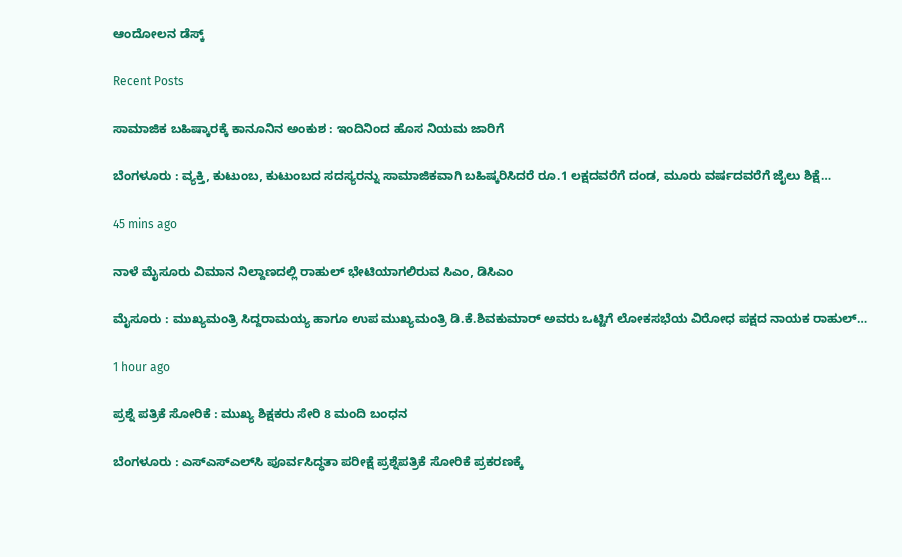ಆಂದೋಲನ ಡೆಸ್ಕ್

Recent Posts

ಸಾಮಾಜಿಕ ಬಹಿಷ್ಕಾರಕ್ಕೆ ಕಾನೂನಿನ ಅಂಕುಶ : ಇಂದಿನಿಂದ ಹೊಸ ನಿಯಮ ಜಾರಿಗೆ

ಬೆಂಗಳೂರು : ವ್ಯಕ್ತಿ, ಕುಟುಂಬ, ಕುಟುಂಬದ ಸದಸ್ಯರನ್ನು ಸಾಮಾಜಿಕವಾಗಿ ಬಹಿಷ್ಕರಿಸಿದರೆ ರೂ.1 ಲಕ್ಷದವರೆಗೆ ದಂಡ, ಮೂರು ವರ್ಷದವರೆಗೆ ಜೈಲು ಶಿಕ್ಷೆ…

45 mins ago

ನಾಳೆ ಮೈಸೂರು ವಿಮಾನ ನಿಲ್ದಾಣದಲ್ಲಿ ರಾಹುಲ್‌ ಭೇಟಿಯಾಗಲಿರುವ ಸಿಎಂ, ಡಿಸಿಎಂ

ಮೈಸೂರು : ಮುಖ್ಯಮಂತ್ರಿ ಸಿದ್ದರಾಮಯ್ಯ ಹಾಗೂ ಉಪ ಮುಖ್ಯಮಂತ್ರಿ ಡಿ.ಕೆ.ಶಿವಕುಮಾರ್ ಅವರು ಒಟ್ಟಿಗೆ ಲೋಕಸಭೆಯ ವಿರೋಧ ಪಕ್ಷದ ನಾಯಕ ರಾಹುಲ್…

1 hour ago

ಪ್ರಶ್ನೆ ಪತ್ರಿಕೆ ಸೋರಿಕೆ : ಮುಖ್ಯ ಶಿಕ್ಷಕರು ಸೇರಿ 8 ಮಂದಿ ಬಂಧನ

ಬೆಂಗಳೂರು : ಎಸ್‍ಎಸ್‍ಎಲ್‍ಸಿ ಪೂರ್ವಸಿದ್ಧತಾ ಪರೀಕ್ಷೆ ಪ್ರಶ್ನೆಪತ್ರಿಕೆ ಸೋರಿಕೆ ಪ್ರಕರಣಕ್ಕೆ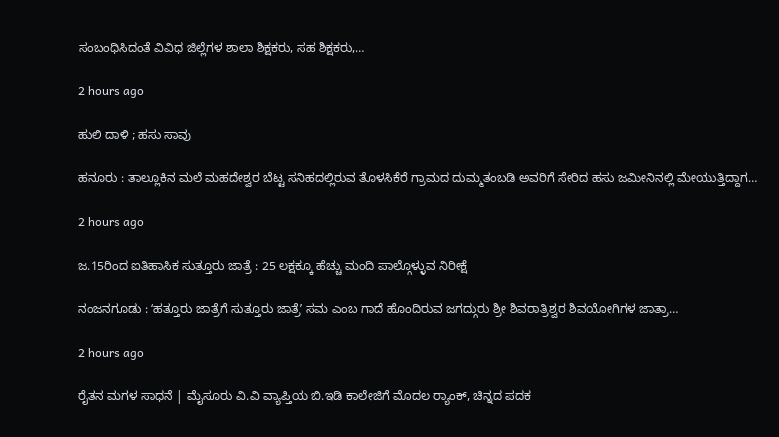ಸಂಬಂಧಿಸಿದಂತೆ ವಿವಿಧ ಜಿಲ್ಲೆಗಳ ಶಾಲಾ ಶಿಕ್ಷಕರು, ಸಹ ಶಿಕ್ಷಕರು,…

2 hours ago

ಹುಲಿ ದಾಳಿ ; ಹಸು ಸಾವು

ಹನೂರು : ತಾಲ್ಲೂಕಿನ ಮಲೆ ಮಹದೇಶ್ವರ ಬೆಟ್ಟ ಸನಿಹದಲ್ಲಿರುವ ತೊಳಸಿಕೆರೆ ಗ್ರಾಮದ ದುಮ್ಮತಂಬಡಿ ಅವರಿಗೆ ಸೇರಿದ ಹಸು ಜಮೀನಿನಲ್ಲಿ ಮೇಯುತ್ತಿದ್ದಾಗ…

2 hours ago

ಜ.15ರಿಂದ ಐತಿಹಾಸಿಕ ಸುತ್ತೂರು ಜಾತ್ರೆ : 25 ಲಕ್ಷಕ್ಕೂ ಹೆಚ್ಚು ಮಂದಿ ಪಾಲ್ಗೊಳ್ಳುವ ನಿರೀಕ್ಷೆ

ನಂಜನಗೂಡು : ʻಹತ್ತೂರು ಜಾತ್ರೆಗೆ ಸುತ್ತೂರು ಜಾತ್ರೆʼ ಸಮ ಎಂಬ ಗಾದೆ ಹೊಂದಿರುವ ಜಗದ್ಗುರು ಶ್ರೀ ಶಿವರಾತ್ರಿಶ್ವರ ಶಿವಯೋಗಿಗಳ ಜಾತ್ರಾ…

2 hours ago

ರೈತನ ಮಗಳ ಸಾಧನೆ | ಮೈಸೂರು ವಿ.ವಿ ವ್ಯಾಪ್ತಿಯ ಬಿ.ಇಡಿ ಕಾಲೇಜಿಗೆ ಮೊದಲ ರ‍್ಯಾಂಕ್‌, ಚಿನ್ನದ ಪದಕ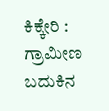ಕಿಕ್ಕೇರಿ : ಗ್ರಾಮೀಣ ಬದುಕಿನ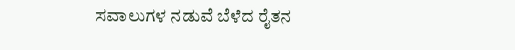ಸವಾಲುಗಳ ನಡುವೆ ಬೆಳೆದ ರೈತನ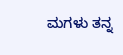ಮಗಳು ತನ್ನ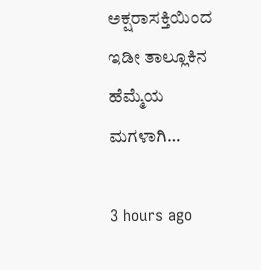ಅಕ್ಷರಾಸಕ್ತಿಯಿಂದ ಇಡೀ ತಾಲ್ಲೂಕಿನ ಹೆಮ್ಮೆಯ ಮಗಳಾಗಿ…

3 hours ago